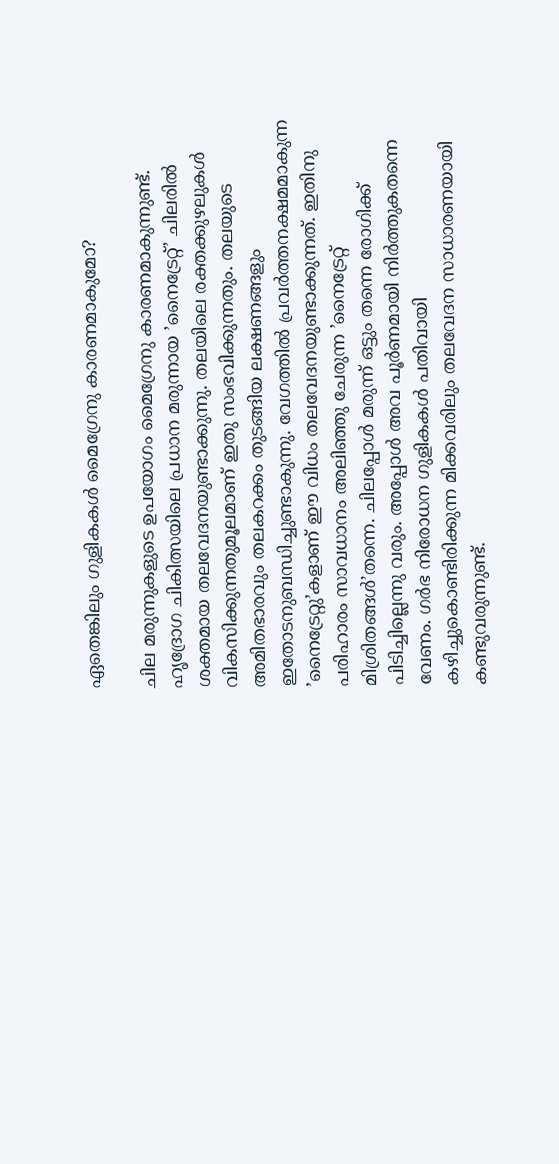ഏതെങ്കിലും ഗുളികകൾ മൈഗ്രേനു കാരണമാകുമോ?

ചില മരുന്നുകളുടെ ഉപയോഗം മൈഗ്രേനു കാരണമാകുന്നുണ്ട്. ഹൃദ്രോഗ ചികിത്സയിലെ പ്രധാന മരുന്നായ ’നൈട്രേറ്റ്’ ചിലരിൽ ശക്തമായ തലവേദനയുണ്ടാക്കുന്നു. തലയിലെ രക്തക്കുഴലുകൾ വികസിക്കുന്നതുമൂലമാണ് ഇതു സംഭവിക്കുന്നതും. തലയുടെ അമിതഭാരവും തലകറക്കം തുടങ്ങിയ ലക്ഷണങ്ങളും ഇതോടനുബന്ധിച്ചുണ്ടാകുന്നു. വേഗത്തിൽ പ്രവർത്തനക്ഷമമാകുന്ന ’നൈട്രേറ്റു’കളാണ് ഈ വിധം തലവേദനയുണ്ടാക്കുന്നത്. ഇതിനു പരിഹാരം സാവധാനം അലിഞ്ഞു ചേരുന്ന ’നൈട്രേറ്റ് മിശ്രിതങ്ങൾ’തന്നെ. ചിലപ്പോൾ മരുന്ന് ഒട്ടും തന്നെ രോഗിക്ക് പിടിച്ചില്ലെന്നു വരും. അപ്പോൾ അവ പൂർണമായി നിർത്തുകതന്നെ വേണം. ഗർഭ നിരോധന ഗുളികകൾ പതിവായി കഴിച്ചുകൊണ്ടിരിക്കുന്ന മിക്കവരിലും തലവേദന സാധാരണയായി കണ്ടുവരുന്നുണ്ട്.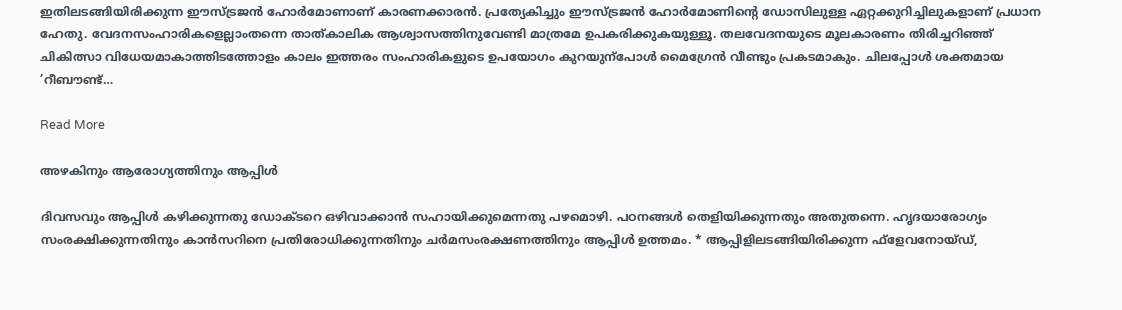ഇതിലടങ്ങിയിരിക്കുന്ന ഈസ്ട്രജൻ ഹോർമോണാണ് കാരണക്കാരൻ. പ്രത്യേകിച്ചും ഈസ്ട്രജൻ ഹോർമോണിന്‍റെ ഡോസിലുള്ള ഏറ്റക്കുറിച്ചിലുകളാണ് പ്രധാന ഹേതു. വേദനസംഹാരികളെല്ലാംതന്നെ താത്കാലിക ആശ്വാസത്തിനുവേണ്ടി മാത്രമേ ഉപകരിക്കുകയുള്ളൂ. തലവേദനയുടെ മൂലകാരണം തിരിച്ചറിഞ്ഞ് ചികിത്സാ വിധേയമാകാത്തിടത്തോളം കാലം ഇത്തരം സംഹാരികളുടെ ഉപയോഗം കുറയുന്പോൾ മൈഗ്രേൻ വീണ്ടും പ്രകടമാകും. ചിലപ്പോൾ ശക്തമായ ’റീബൗണ്ട്…

Read More

അഴകിനും ആരോഗ്യത്തിനും ആപ്പിൾ

ദിവസവും ആപ്പിൾ കഴിക്കുന്നതു ഡോക്ടറെ ഒഴിവാക്കാൻ സഹായിക്കുമെന്നതു പഴമൊഴി. പഠനങ്ങൾ തെളിയിക്കുന്നതും അതുതന്നെ. ഹൃദയാരോഗ്യം സംരക്ഷിക്കുന്നതിനും കാൻസറിനെ പ്രതിരോധിക്കുന്നതിനും ചർമസംരക്ഷണത്തിനും ആപ്പിൾ ഉത്തമം. * ആപ്പിളിലടങ്ങിയിരിക്കുന്ന ഫ്ളേവനോയ്ഡ്,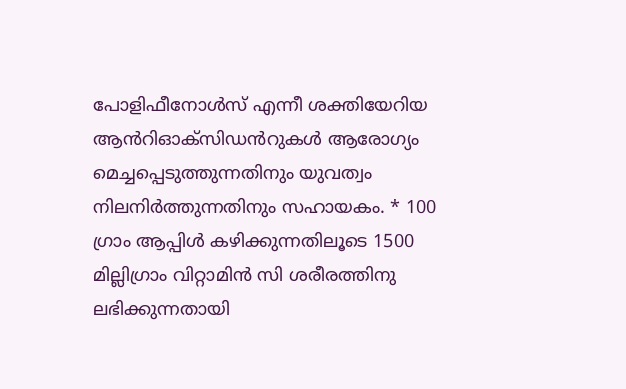പോളിഫീനോൾസ് എന്നീ ശക്തിയേറിയ ആൻറിഓക്സിഡൻറുകൾ ആരോഗ്യം മെച്ചപ്പെടുത്തുന്നതിനും യുവത്വം നിലനിർത്തുന്നതിനും സഹായകം. * 100 ഗ്രാം ആപ്പിൾ കഴിക്കുന്നതിലൂടെ 1500 മില്ലിഗ്രാം വിറ്റാമിൻ സി ശരീരത്തിനു ലഭിക്കുന്നതായി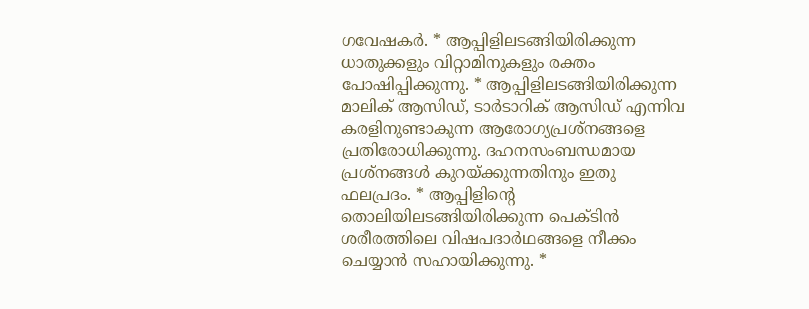ഗവേഷകർ. * ആപ്പിളിലടങ്ങിയിരിക്കുന്ന ധാതുക്കളും വിറ്റാമിനുകളും രക്തം പോഷിപ്പിക്കുന്നു. * ആപ്പിളിലടങ്ങിയിരിക്കുന്ന മാലിക് ആസിഡ്, ടാർടാറിക് ആസിഡ് എന്നിവ കരളിനുണ്ടാകുന്ന ആരോഗ്യപ്രശ്നങ്ങളെ പ്രതിരോധിക്കുന്നു. ദഹനസംബന്ധമായ പ്രശ്നങ്ങൾ കുറയ്ക്കുന്നതിനും ഇതു ഫലപ്രദം. * ആപ്പിളിന്‍റെ തൊലിയിലടങ്ങിയിരിക്കുന്ന പെക്ടിൻ ശരീരത്തിലെ വിഷപദാർഥങ്ങളെ നീക്കം ചെയ്യാൻ സഹായിക്കുന്നു. *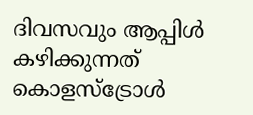ദിവസവും ആപ്പിൾ കഴിക്കുന്നത് കൊളസ്ട്രോൾ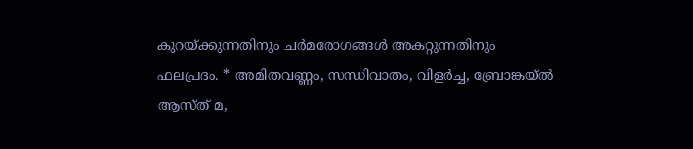കുറയ്ക്കുന്നതിനും ചർമരോഗങ്ങൾ അകറ്റുന്നതിനും ഫലപ്രദം. * അമിതവണ്ണം, സന്ധിവാതം, വിളർച്ച, ബ്രോങ്കയ്ൽ ആസ്ത് മ,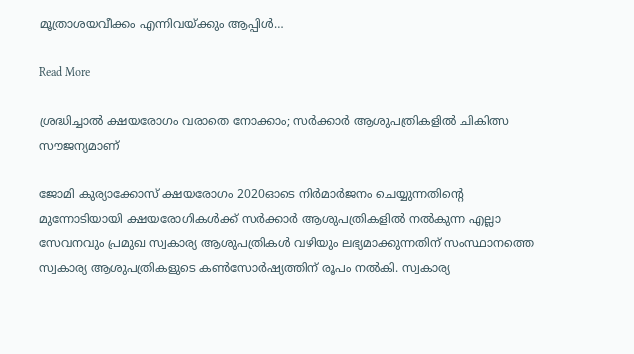മൂത്രാശയവീക്കം എന്നിവയ്ക്കും ആപ്പിൾ…

Read More

ശ്രദ്ധിച്ചാൽ ക്ഷയരോഗം വരാതെ നോക്കാം; സർക്കാർ ആശുപത്രികളിൽ ചികിത്സ സൗജന്യമാണ്

ജോമി കുര്യാക്കോസ് ക്ഷയരോഗം 2020ഓടെ നിർമാർജനം ചെയ്യുന്നതിന്‍റെ മുന്നോടിയായി ക്ഷയരോഗികൾക്ക് സർക്കാർ ആശുപത്രികളിൽ നൽകുന്ന എല്ലാ സേവനവും പ്രമുഖ സ്വകാര്യ ആശുപത്രികൾ വഴിയും ലഭ്യമാക്കുന്നതിന് സംസ്ഥാനത്തെ സ്വകാര്യ ആശുപത്രികളുടെ കണ്‍സോർഷ്യത്തിന് രൂപം നൽകി. സ്വകാര്യ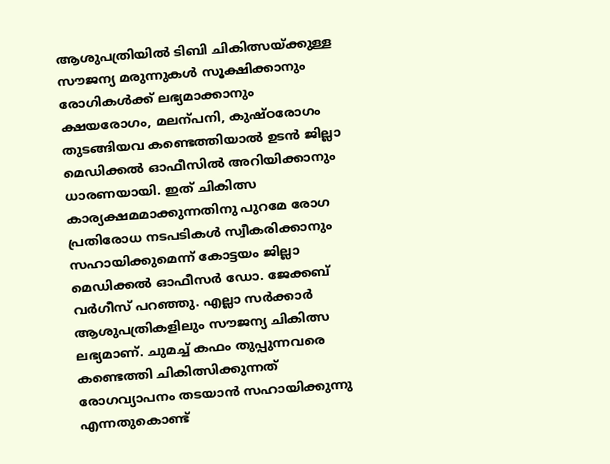ആശുപത്രിയിൽ ടിബി ചികിത്സയ്ക്കുള്ള സൗജന്യ മരുന്നുകൾ സൂക്ഷിക്കാനും രോഗികൾക്ക് ലഭ്യമാക്കാനും ക്ഷയരോഗം, മലന്പനി, കുഷ്ഠരോഗം തുടങ്ങിയവ കണ്ടെത്തിയാൽ ഉടൻ ജില്ലാ മെഡിക്കൽ ഓഫീസിൽ അറിയിക്കാനും ധാരണയായി. ഇത് ചികിത്സ കാര്യക്ഷമമാക്കുന്നതിനു പുറമേ രോഗ പ്രതിരോധ നടപടികൾ സ്വീകരിക്കാനും സഹായിക്കുമെന്ന് കോട്ടയം ജില്ലാ മെഡിക്കൽ ഓഫീസർ ഡോ. ജേക്കബ് വർഗീസ് പറഞ്ഞു. എല്ലാ സർക്കാർ ആശുപത്രികളിലും സൗജന്യ ചികിത്സ ലഭ്യമാണ്. ചുമച്ച് കഫം തുപ്പുന്നവരെ കണ്ടെത്തി ചികിത്സിക്കുന്നത് രോഗവ്യാപനം തടയാൻ സഹായിക്കുന്നു എന്നതുകൊണ്ട്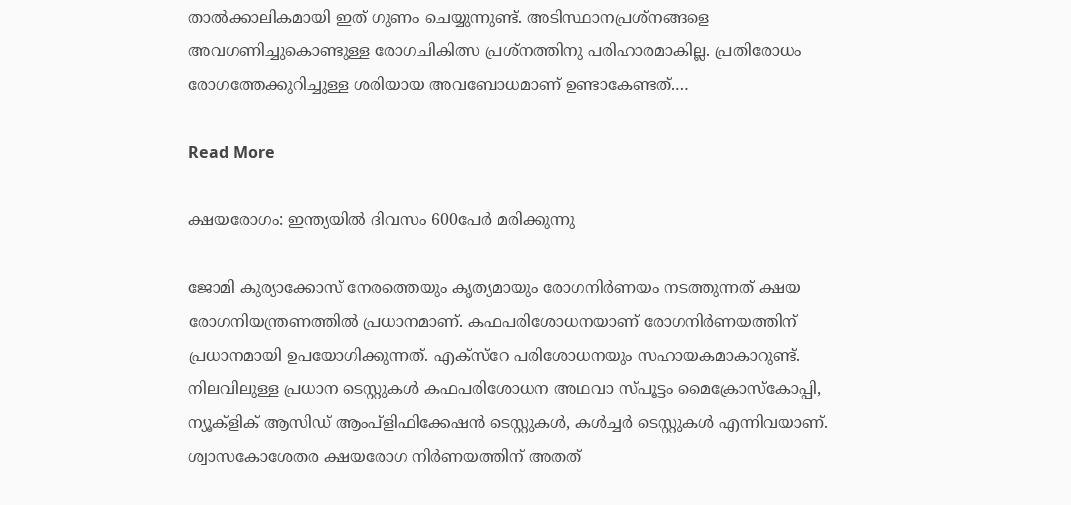താൽക്കാലികമായി ഇത് ഗുണം ചെയ്യുന്നുണ്ട്. അടിസ്ഥാനപ്രശ്നങ്ങളെ അവഗണിച്ചുകൊണ്ടുള്ള രോഗചികിത്സ പ്രശ്നത്തിനു പരിഹാരമാകില്ല. പ്രതിരോധം രോഗത്തേക്കുറിച്ചുള്ള ശരിയായ അവബോധമാണ് ഉണ്ടാകേണ്ടത്.…

Read More

ക്ഷയരോഗം: ഇന്ത്യയിൽ ദിവസം 600പേർ മരിക്കുന്നു

ജോമി കുര്യാക്കോസ് നേരത്തെയും കൃത്യമായും രോഗനിർണയം നടത്തുന്നത് ക്ഷയ രോഗനിയന്ത്രണത്തിൽ പ്രധാനമാണ്. കഫപരിശോധനയാണ് രോഗനിർണയത്തിന് പ്രധാനമായി ഉപയോഗിക്കുന്നത്. എക്സ്റേ പരിശോധനയും സഹായകമാകാറുണ്ട്. നിലവിലുള്ള പ്രധാന ടെസ്റ്റുകൾ കഫപരിശോധന അഥവാ സ്പൂട്ടം മൈക്രോസ്കോപ്പി, ന്യൂക്ളിക് ആസിഡ് ആംപ്ളിഫിക്കേഷൻ ടെസ്റ്റുകൾ, കൾച്ചർ ടെസ്റ്റുകൾ എന്നിവയാണ്. ശ്വാസകോശേതര ക്ഷയരോഗ നിർണയത്തിന് അതത്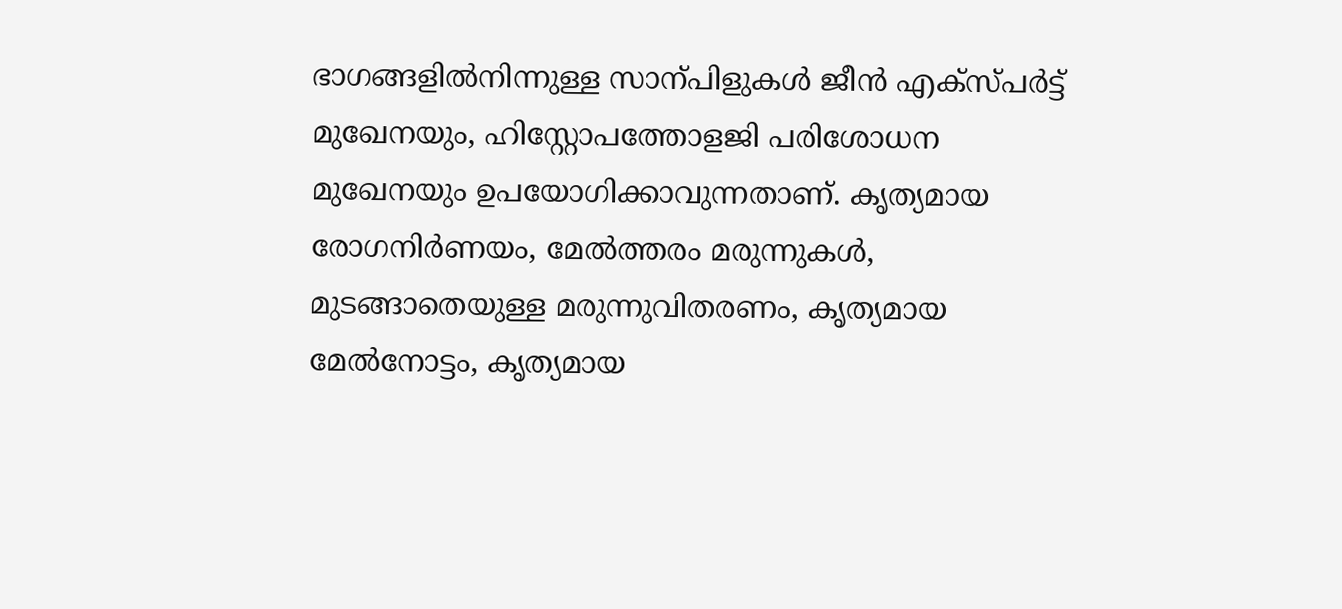ഭാഗങ്ങളിൽനിന്നുള്ള സാന്പിളുകൾ ജീൻ എക്സ്പർട്ട് മുഖേനയും, ഹിസ്റ്റോപത്തോളജി പരിശോധന മുഖേനയും ഉപയോഗിക്കാവുന്നതാണ്. കൃത്യമായ രോഗനിർണയം, മേൽത്തരം മരുന്നുകൾ, മുടങ്ങാതെയുള്ള മരുന്നുവിതരണം, കൃത്യമായ മേൽനോട്ടം, കൃത്യമായ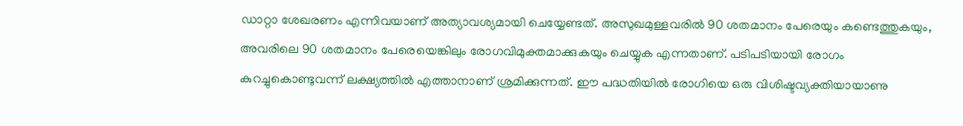ഡാറ്റാ ശേഖരണം എന്നിവയാണ് അത്യാവശ്യമായി ചെയ്യേണ്ടത്. അസുഖമുള്ളവരിൽ 90 ശതമാനം പേരെയും കണ്ടെത്തുകയും, അവരിലെ 90 ശതമാനം പേരെയെങ്കിലും രോഗവിമുക്തമാക്കുകയും ചെയ്യുക എന്നതാണ്. പടിപടിയായി രോഗം കുറച്ചുകൊണ്ടുവന്ന് ലക്ഷ്യത്തിൽ എത്താനാണ് ശ്രമിക്കുന്നത്. ഈ പദ്ധതിയിൽ രോഗിയെ ഒരു വിശിഷ്ടവ്യക്തിയായാണു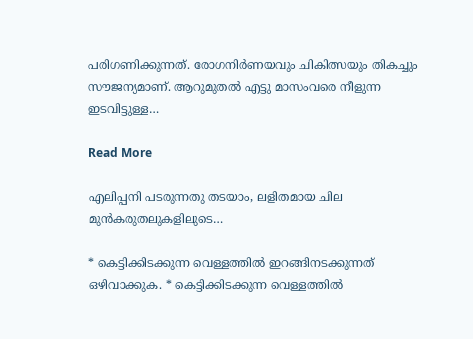പരിഗണിക്കുന്നത്. രോഗനിർണയവും ചികിത്സയും തികച്ചും സൗജന്യമാണ്. ആറുമുതൽ എട്ടു മാസംവരെ നീളുന്ന ഇടവിട്ടുള്ള…

Read More

എലിപ്പനി പടരുന്നതു തടയാം, ലളിതമായ ചില മുൻകരുതലുകളിലുടെ…

* കെട്ടിക്കിടക്കുന്ന വെള്ളത്തിൽ ഇറങ്ങിനടക്കുന്നത് ഒഴിവാക്കുക. * കെട്ടിക്കിടക്കുന്ന വെള്ളത്തിൽ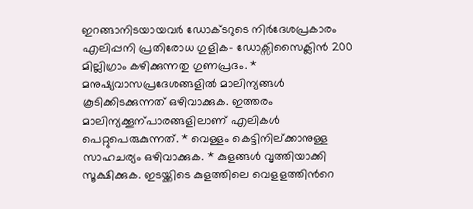ഇറങ്ങാനിടയായവർ ഡോക്ടറുടെ നിർദേശപ്രകാരം എലിപ്പനി പ്രതിരോധ ഗുളിക- ഡോക്സിസൈക്ലിൻ 200 മില്ലിഗ്രാം കഴിക്കുന്നതു ഗുണപ്രദം. * മനുഷ്യവാസപ്രദേശങ്ങളിൽ മാലിന്യങ്ങൾ കൂടിക്കിടക്കുന്നത് ഒഴിവാക്കുക. ഇത്തരം മാലിന്യക്കൂന്പാരങ്ങളിലാണ് എലികൾ പെറ്റുപെരുകുന്നത്. * വെള്ളം കെട്ടിനില്ക്കാനുള്ള സാഹചര്യം ഒഴിവാക്കുക. * കുളങ്ങൾ വൃത്തിയാക്കി സൂക്ഷിക്കുക. ഇടയ്ക്കിടെ കുളത്തിലെ വെളളത്തിന്‍റെ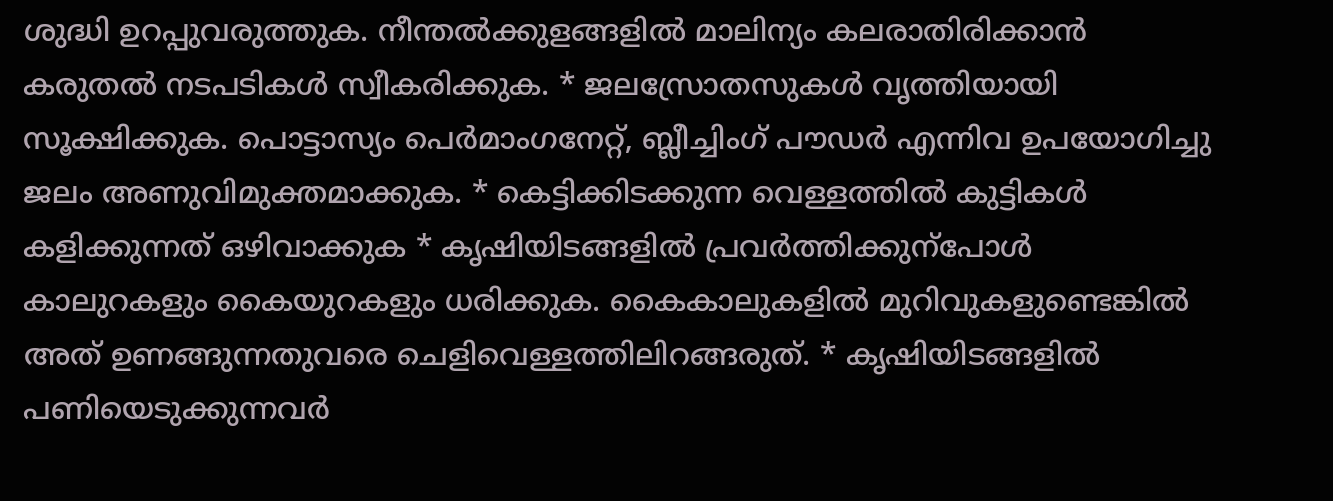ശുദ്ധി ഉറപ്പുവരുത്തുക. നീന്തൽക്കുളങ്ങളിൽ മാലിന്യം കലരാതിരിക്കാൻ കരുതൽ നടപടികൾ സ്വീകരിക്കുക. * ജലസ്രോതസുകൾ വൃത്തിയായി സൂക്ഷിക്കുക. പൊട്ടാസ്യം പെർമാംഗനേറ്റ്, ബ്ലീച്ചിംഗ് പൗഡർ എന്നിവ ഉപയോഗിച്ചു ജലം അണുവിമുക്തമാക്കുക. * കെട്ടിക്കിടക്കുന്ന വെള്ളത്തിൽ കുട്ടികൾ കളിക്കുന്നത് ഒഴിവാക്കുക * കൃഷിയിടങ്ങളിൽ പ്രവർത്തിക്കുന്പോൾ കാലുറകളും കൈയുറകളും ധരിക്കുക. കൈകാലുകളിൽ മുറിവുകളുണ്ടെങ്കിൽ അത് ഉണങ്ങുന്നതുവരെ ചെളിവെള്ളത്തിലിറങ്ങരുത്. * കൃഷിയിടങ്ങളിൽ പണിയെടുക്കുന്നവർ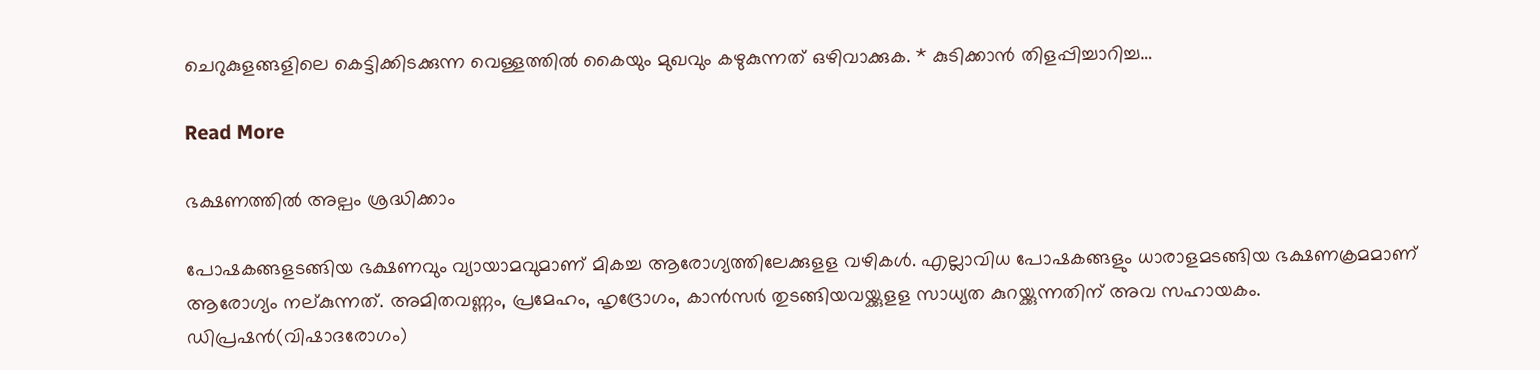ചെറുകുളങ്ങളിലെ കെട്ടിക്കിടക്കുന്ന വെള്ളത്തിൽ കൈയും മുഖവും കഴുകുന്നത് ഒഴിവാക്കുക. * കുടിക്കാൻ തിളപ്പിച്ചാറിച്ച…

Read More

ഭക്ഷണത്തിൽ അല്പം ശ്രദ്ധിക്കാം

പോഷകങ്ങളടങ്ങിയ ഭക്ഷണവും വ്യായാമവുമാണ് മികച്ച ആരോഗ്യത്തിലേക്കുളള വഴികൾ. എല്ലാവിധ പോഷകങ്ങളും ധാരാളമടങ്ങിയ ഭക്ഷണക്രമമാണ് ആരോഗ്യം നല്കുന്നത്. അമിതവണ്ണം, പ്രമേഹം, ഹൃദ്രോഗം, കാൻസർ തുടങ്ങിയവയ്ക്കുളള സാധ്യത കുറയ്ക്കുന്നതിന് അവ സഹായകം. ഡിപ്രഷൻ(വിഷാദരോഗം)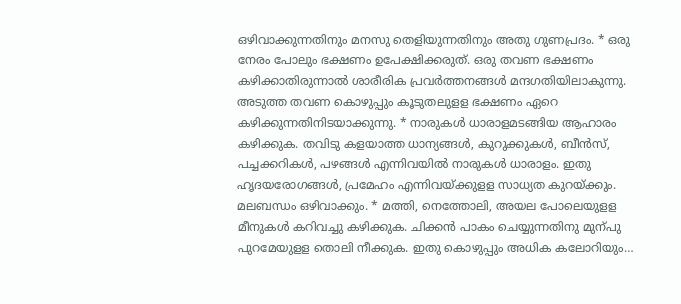ഒഴിവാക്കുന്നതിനും മനസു തെളിയുന്നതിനും അതു ഗുണപ്രദം. * ഒരു നേരം പോലും ഭക്ഷണം ഉപേക്ഷിക്കരുത്. ഒരു തവണ ഭക്ഷണം കഴിക്കാതിരുന്നാൽ ശാരീരിക പ്രവർത്തനങ്ങൾ മന്ദഗതിയിലാകുന്നു. അടുത്ത തവണ കൊഴുപ്പും കൂടുതലുളള ഭക്ഷണം ഏറെ കഴിക്കുന്നതിനിടയാക്കുന്നു. * നാരുകൾ ധാരാളമടങ്ങിയ ആഹാരം കഴിക്കുക. തവിടു കളയാത്ത ധാന്യങ്ങൾ, കുറുക്കുകൾ, ബീൻസ്, പച്ചക്കറികൾ, പഴങ്ങൾ എന്നിവയിൽ നാരുകൾ ധാരാളം. ഇതു ഹൃദയരോഗങ്ങൾ, പ്രമേഹം എന്നിവയ്ക്കുളള സാധ്യത കുറയ്ക്കും. മലബന്ധം ഒഴിവാക്കും. * മത്തി, നെത്തോലി, അയല പോലെയുളള മീനുകൾ കറിവച്ചു കഴിക്കുക. ചിക്കൻ പാകം ചെയ്യുന്നതിനു മുന്പു പുറമേയുളള തൊലി നീക്കുക. ഇതു കൊഴുപ്പും അധിക കലോറിയും…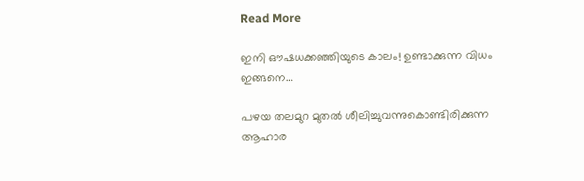Read More

ഇനി ഔഷധക്കഞ്ഞിയുടെ കാലം! ഉണ്ടാക്കുന്ന വിധം ഇങ്ങനെ…

പഴയ തലമുറ മുതൽ ശീലിച്ചുവന്നുകൊണ്ടിരിക്കുന്ന ആഹാര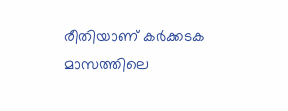രീതിയാണ് കർക്കടക മാസത്തിലെ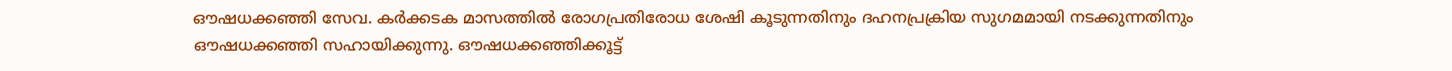ഔഷധക്കഞ്ഞി സേവ. കർക്കടക മാസത്തിൽ രോഗപ്രതിരോധ ശേഷി കൂടുന്നതിനും ദഹനപ്രക്രിയ സുഗമമായി നടക്കുന്നതിനും ഔഷധക്കഞ്ഞി സഹായിക്കുന്നു. ഔഷധക്കഞ്ഞിക്കൂട്ട്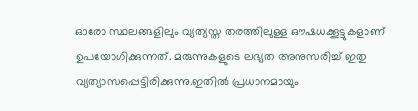ഓരോ സ്ഥലങ്ങളിലും വ്യത്യസ്ത തരത്തിലുള്ള ഔഷധക്കൂട്ടുകളാണ് ഉപയോഗിക്കുന്നത്. മരുന്നുകളുടെ ലഭ്യത അനുസരിച്ച് ഇതു വ്യത്യാസപ്പെട്ടിരിക്കുന്നു.ഇതിൽ പ്രധാനമായും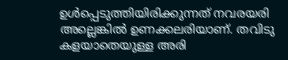ഉൾപ്പെടുത്തിയിരിക്കുന്നത് നവരയരി അല്ലെങ്കിൽ ഉണക്കലരിയാണ്. തവിടു കളയാതെയുള്ള അരി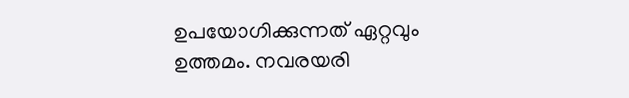ഉപയോഗിക്കുന്നത് ഏറ്റവും ഉത്തമം. നവരയരി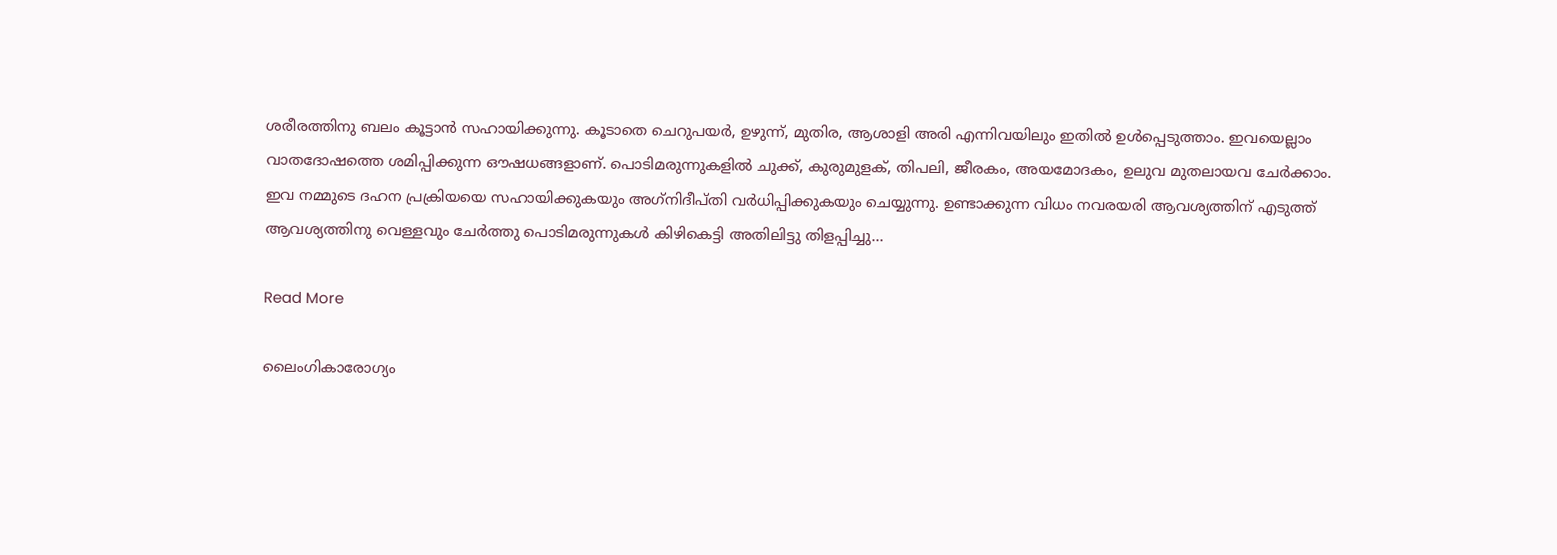ശരീരത്തിനു ബലം കൂട്ടാൻ സഹായിക്കുന്നു. കൂടാതെ ചെറുപയർ, ഉഴുന്ന്, മുതിര, ആശാളി അരി എന്നിവയിലും ഇതിൽ ഉൾപ്പെടുത്താം. ഇവയെല്ലാം വാതദോഷത്തെ ശമിപ്പിക്കുന്ന ഔഷധങ്ങളാണ്. പൊടിമരുന്നുകളിൽ ചുക്ക്, കുരുമുളക്, തിപലി, ജീരകം, അയമോദകം, ഉലുവ മുതലായവ ചേർക്കാം. ഇവ നമ്മുടെ ദഹന പ്രക്രിയയെ സഹായിക്കുകയും അഗ്‌നിദീപ്തി വർധിപ്പിക്കുകയും ചെയ്യുന്നു. ഉണ്ടാക്കുന്ന വിധം നവരയരി ആവശ്യത്തിന് എടുത്ത് ആവശ്യത്തിനു വെള്ളവും ചേർത്തു പൊടിമരുന്നുകൾ കിഴികെട്ടി അതിലിട്ടു തിളപ്പിച്ചു…

Read More

ലൈംഗികാരോഗ്യം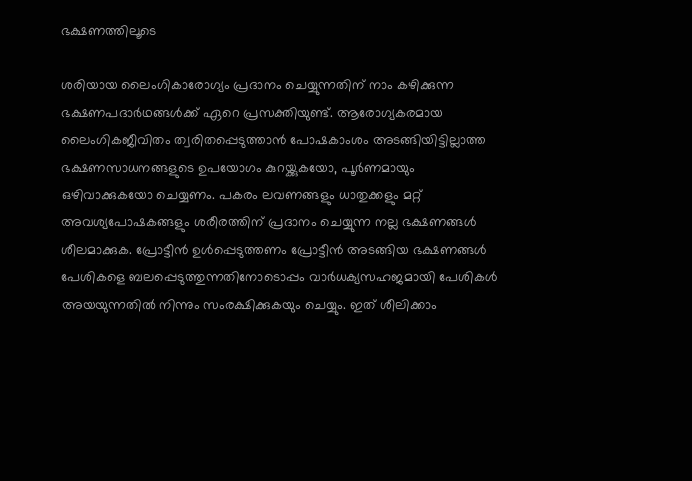ഭക്ഷണത്തിലൂടെ

ശരിയായ ലൈംഗികാരോഗ്യം പ്രദാനം ചെയ്യുന്നതിന് നാം കഴിക്കുന്ന ഭക്ഷണപദാര്‍ഥങ്ങള്‍ക്ക് ഏറെ പ്രസക്തിയുണ്ട്. ആരോഗ്യകരമായ ലൈംഗികജീവിതം ത്വരിതപ്പെടുത്താന്‍ പോഷകാംശം അടങ്ങിയിട്ടില്ലാത്ത ഭക്ഷണസാധനങ്ങളുടെ ഉപയോഗം കുറയ്ക്കുകയോ, പൂര്‍ണമായും ഒഴിവാക്കുകയോ ചെയ്യണം. പകരം ലവണങ്ങളും ധാതുക്കളും മറ്റ് അവശ്യപോഷകങ്ങളും ശരീരത്തിന് പ്രദാനം ചെയ്യുന്ന നല്ല ഭക്ഷണങ്ങള്‍ ശീലമാക്കുക. പ്രോട്ടീന്‍ ഉള്‍പ്പെടുത്തണം പ്രോട്ടീന്‍ അടങ്ങിയ ഭക്ഷണങ്ങള്‍ പേശികളെ ബലപ്പെടുത്തുന്നതിനോടൊപ്പം വാര്‍ധക്യസഹജമായി പേശികള്‍ അയയുന്നതില്‍ നിന്നും സംരക്ഷിക്കുകയും ചെയ്യും. ഇത് ശീലിക്കാം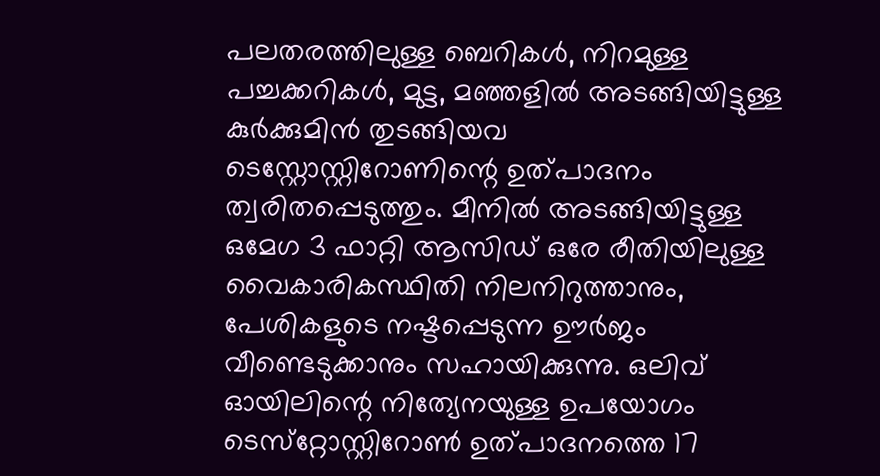പലതരത്തിലുള്ള ബെറികള്‍, നിറമുള്ള പച്ചക്കറികള്‍, മുട്ട, മഞ്ഞളില്‍ അടങ്ങിയിട്ടുള്ള കുര്‍ക്കുമിന്‍ തുടങ്ങിയവ ടെസ്റ്റോസ്റ്റിറോണിന്റെ ഉത്പാദനം ത്വരിതപ്പെടുത്തും. മീനില്‍ അടങ്ങിയിട്ടുള്ള ഒമേഗ 3 ഫാറ്റി ആസിഡ് ഒരേ രീതിയിലുള്ള വൈകാരികസ്ഥിതി നിലനിറുത്താനും, പേശികളുടെ നഷ്ടപ്പെടുന്ന ഊര്‍ജം വീണ്ടെടുക്കാനും സഹായിക്കുന്നു. ഒലിവ് ഓയിലിന്റെ നിത്യേനയുള്ള ഉപയോഗം ടെസ്‌റ്റോസ്റ്റിറോണ്‍ ഉത്പാദനത്തെ 17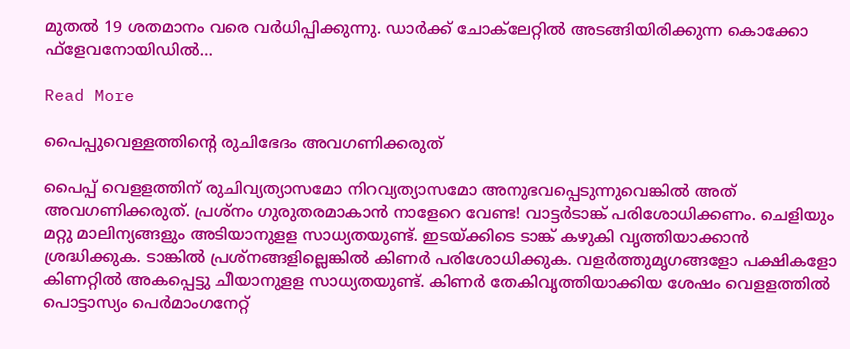മുതല്‍ 19 ശതമാനം വരെ വര്‍ധിപ്പിക്കുന്നു. ഡാര്‍ക്ക് ചോക്‌ലേറ്റില്‍ അടങ്ങിയിരിക്കുന്ന കൊക്കോ ഫ്‌ളേവനോയിഡില്‍…

Read More

പൈപ്പുവെള്ളത്തിന്‍റെ രുചിഭേദം അവഗണിക്കരുത്

പൈപ്പ് വെളളത്തിന് രുചിവ്യത്യാസമോ നിറവ്യത്യാസമോ അനുഭവപ്പെടുന്നുവെങ്കിൽ അത് അവഗണിക്കരുത്. പ്രശ്നം ഗുരുതരമാകാൻ നാളേറെ വേണ്ട! വാട്ടർടാങ്ക് പരിശോധിക്കണം. ചെളിയും മറ്റു മാലിന്യങ്ങളും അടിയാനുളള സാധ്യതയുണ്ട്. ഇടയ്ക്കിടെ ടാങ്ക് കഴുകി വൃത്തിയാക്കാൻ ശ്രദ്ധിക്കുക. ടാങ്കിൽ പ്രശ്നങ്ങളില്ലെങ്കിൽ കിണർ പരിശോധിക്കുക. വളർത്തുമൃഗങ്ങളോ പക്ഷികളോ കിണറ്റിൽ അകപ്പെട്ടു ചീയാനുളള സാധ്യതയുണ്ട്. കിണർ തേകിവൃത്തിയാക്കിയ ശേഷം വെളളത്തിൽ പൊട്ടാസ്യം പെർമാംഗനേറ്റ്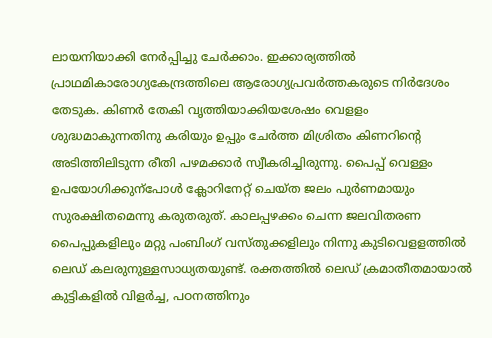ലായനിയാക്കി നേർപ്പിച്ചു ചേർക്കാം. ഇക്കാര്യത്തിൽ പ്രാഥമികാരോഗ്യകേന്ദ്രത്തിലെ ആരോഗ്യപ്രവർത്തകരുടെ നിർദേശം തേടുക. കിണർ തേകി വൃത്തിയാക്കിയശേഷം വെളളം ശുദ്ധമാകുന്നതിനു കരിയും ഉപ്പും ചേർത്ത മിശ്രിതം കിണറിന്‍റെ അടിത്തിലിടുന്ന രീതി പഴമക്കാർ സ്വീകരിച്ചിരുന്നു. പൈപ്പ് വെള്ളം ഉപയോഗിക്കുന്പോൾ ക്ലോറിനേറ്റ് ചെയ്ത ജലം പുർണമായും സുരക്ഷിതമെന്നു കരുതരുത്. കാലപ്പഴക്കം ചെന്ന ജലവിതരണ പൈപ്പുകളിലും മറ്റു പംബിംഗ് വസ്തുക്കളിലും നിന്നു കുടിവെളളത്തിൽ ലെഡ് കലരുനുള്ളസാധ്യതയുണ്ട്. രക്തത്തിൽ ലെഡ് ക്രമാതീതമായാൽ കുട്ടികളിൽ വിളർച്ച, പഠനത്തിനും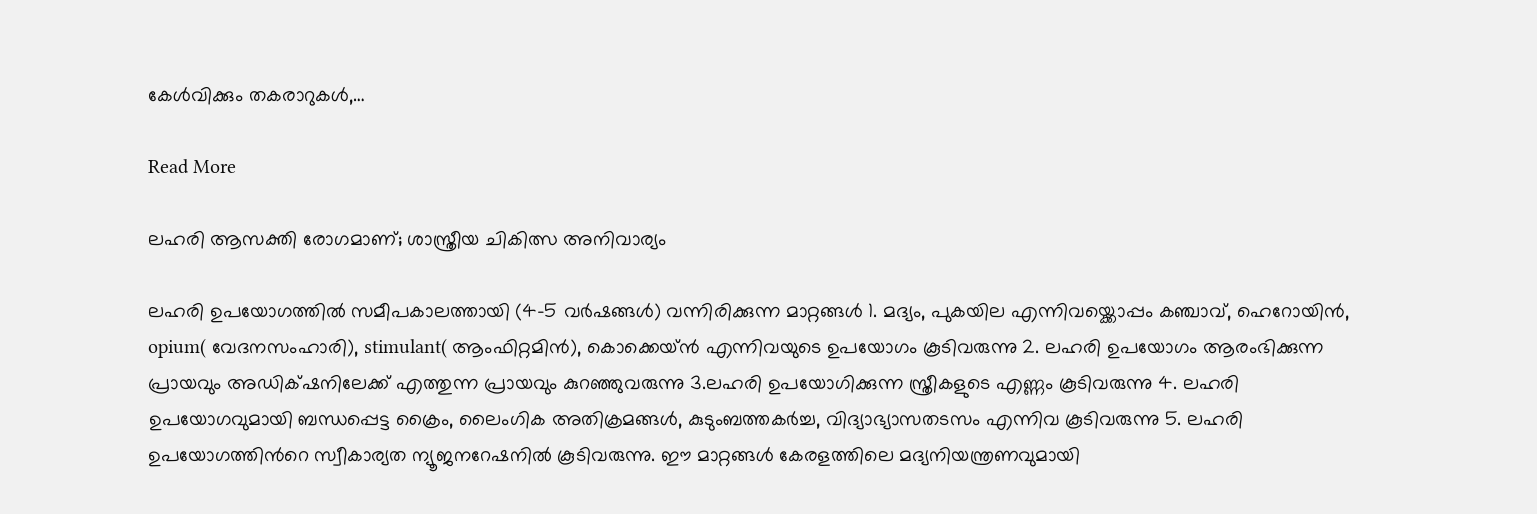കേൾവിക്കും തകരാറുകൾ,…

Read More

ലഹരി ആസക്തി രോഗമാണ്; ശാസ്ത്രീയ ചികിത്സ അനിവാര്യം

ലഹരി ഉപയോഗത്തിൽ സമീപകാലത്തായി (4-5 വർഷങ്ങൾ) വന്നിരിക്കുന്ന മാറ്റങ്ങൾ 1. മദ്യം, പുകയില എന്നിവയ്ക്കൊപ്പം കഞ്ചാവ്, ഹെറോയിൻ, opium( വേദനസംഹാരി), stimulant( ആംഫിറ്റമിൻ), കൊക്കെയ്ൻ എന്നിവയുടെ ഉപയോഗം കൂടിവരുന്നു 2. ലഹരി ഉപയോഗം ആരംഭിക്കുന്ന പ്രായവും അഡിക്‌ഷനിലേക്ക് എത്തുന്ന പ്രായവും കുറഞ്ഞുവരുന്നു 3.ലഹരി ഉപയോഗിക്കുന്ന സ്ത്രീകളുടെ എണ്ണം കൂടിവരുന്നു 4. ലഹരി ഉപയോഗവുമായി ബന്ധപ്പെട്ട ക്രൈം, ലൈംഗിക അതിക്രമങ്ങൾ, കുടുംബത്തകർച്ച, വിദ്യാഭ്യാസതടസം എന്നിവ കൂടിവരുന്നു 5. ലഹരി ഉപയോഗത്തിന്‍റെ സ്വീകാര്യത ന്യൂജനറേഷനിൽ കൂടിവരുന്നു. ഈ മാറ്റങ്ങൾ കേരളത്തിലെ മദ്യനിയന്ത്രണവുമായി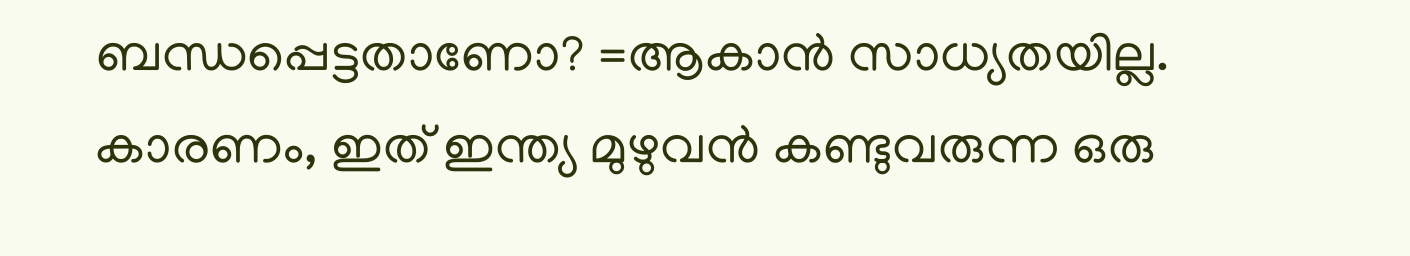ബന്ധപ്പെട്ടതാണോ? =ആകാൻ സാധ്യതയില്ല. കാരണം, ഇത് ഇന്ത്യ മുഴുവൻ കണ്ടുവരുന്ന ഒരു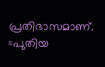പ്രതിഭാസമാണ്. =പുതിയ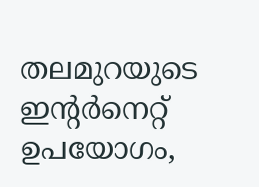തലമുറയുടെ ഇന്‍റർനെറ്റ് ഉപയോഗം,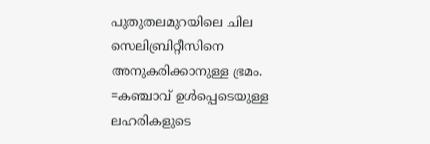പുതുതലമുറയിലെ ചില സെലിബ്രിറ്റീസിനെ അനുകരിക്കാനുള്ള ഭ്രമം. =കഞ്ചാവ് ഉൾപ്പെടെയുള്ള ലഹരികളുടെ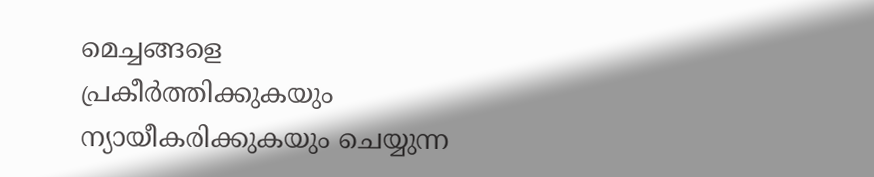മെച്ചങ്ങളെ പ്രകീർത്തിക്കുകയും ന്യായീകരിക്കുകയും ചെയ്യുന്ന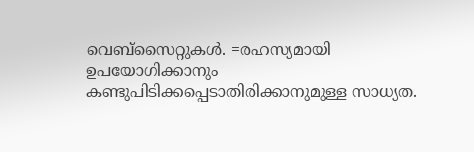വെബ്സൈറ്റുകൾ. =രഹസ്യമായി ഉപയോഗിക്കാനും കണ്ടുപിടിക്കപ്പെടാതിരിക്കാനുമുള്ള സാധ്യത.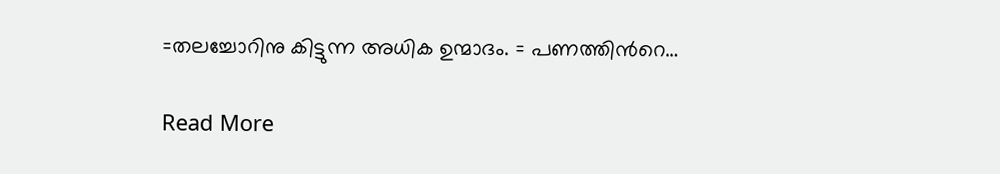=തലച്ചോറിനു കിട്ടുന്ന അധിക ഉന്മാദം. = പണത്തിന്‍റെ…

Read More